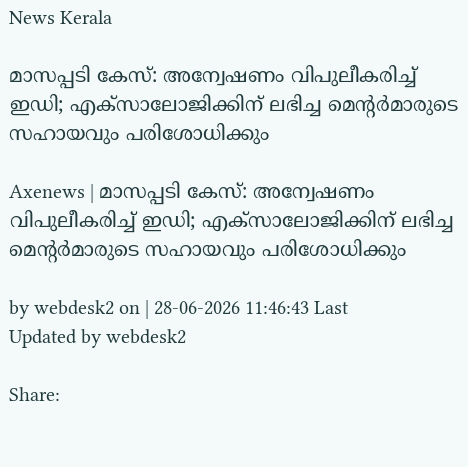News Kerala

മാസപ്പടി കേസ്: അന്വേഷണം വിപുലീകരിച്ച് ഇഡി; എക്‌സാലോജിക്കിന് ലഭിച്ച മെന്റര്‍മാരുടെ സഹായവും പരിശോധിക്കും

Axenews | മാസപ്പടി കേസ്: അന്വേഷണം വിപുലീകരിച്ച് ഇഡി; എക്‌സാലോജിക്കിന് ലഭിച്ച മെന്റര്‍മാരുടെ സഹായവും പരിശോധിക്കും

by webdesk2 on | 28-06-2026 11:46:43 Last Updated by webdesk2

Share: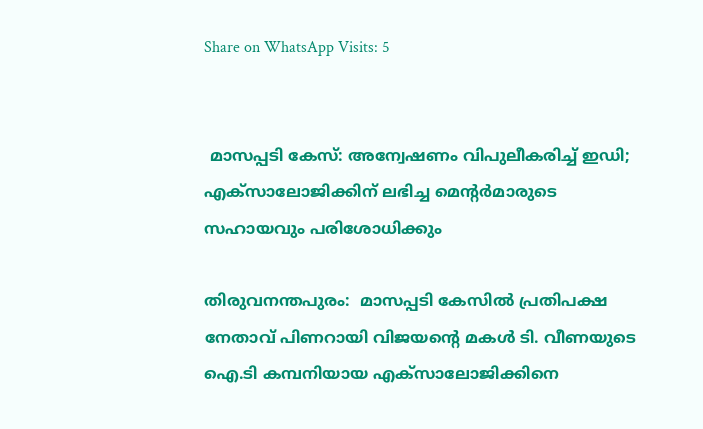Share on WhatsApp Visits: 5


 മാസപ്പടി കേസ്: അന്വേഷണം വിപുലീകരിച്ച് ഇഡി; എക്‌സാലോജിക്കിന് ലഭിച്ച മെന്റര്‍മാരുടെ സഹായവും പരിശോധിക്കും

തിരുവനന്തപുരം:  മാസപ്പടി കേസില്‍ പ്രതിപക്ഷ നേതാവ് പിണറായി വിജയന്റെ മകള്‍ ടി. വീണയുടെ ഐ.ടി കമ്പനിയായ എക്‌സാലോജിക്കിനെ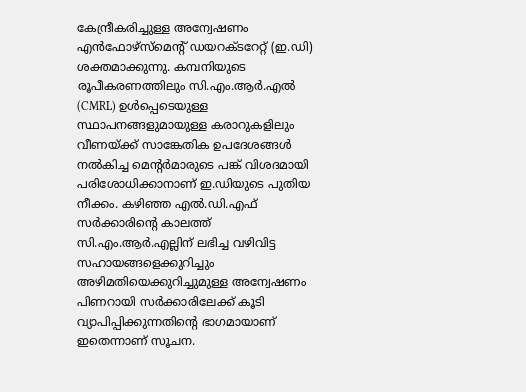കേന്ദ്രീകരിച്ചുള്ള അന്വേഷണം എന്‍ഫോഴ്സ്മെന്റ് ഡയറക്ടറേറ്റ് (ഇ.ഡി) ശക്തമാക്കുന്നു. കമ്പനിയുടെ രൂപീകരണത്തിലും സി.എം.ആര്‍.എല്‍ (CMRL) ഉള്‍പ്പെടെയുള്ള സ്ഥാപനങ്ങളുമായുള്ള കരാറുകളിലും വീണയ്ക്ക് സാങ്കേതിക ഉപദേശങ്ങള്‍ നല്‍കിച്ച മെന്റര്‍മാരുടെ പങ്ക് വിശദമായി പരിശോധിക്കാനാണ് ഇ.ഡിയുടെ പുതിയ നീക്കം. കഴിഞ്ഞ എല്‍.ഡി.എഫ് സര്‍ക്കാരിന്റെ കാലത്ത് സി.എം.ആര്‍.എല്ലിന് ലഭിച്ച വഴിവിട്ട സഹായങ്ങളെക്കുറിച്ചും അഴിമതിയെക്കുറിച്ചുമുള്ള അന്വേഷണം പിണറായി സര്‍ക്കാരിലേക്ക് കൂടി വ്യാപിപ്പിക്കുന്നതിന്റെ ഭാഗമായാണ് ഇതെന്നാണ് സൂചന.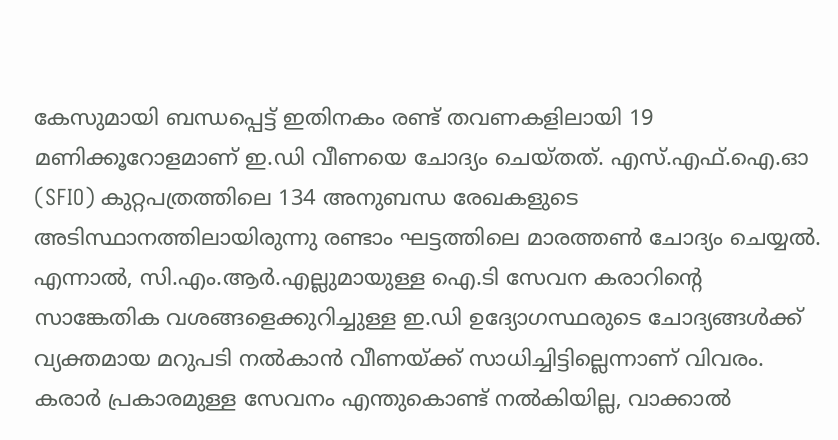കേസുമായി ബന്ധപ്പെട്ട് ഇതിനകം രണ്ട് തവണകളിലായി 19 മണിക്കൂറോളമാണ് ഇ.ഡി വീണയെ ചോദ്യം ചെയ്തത്. എസ്.എഫ്.ഐ.ഓ (SFIO) കുറ്റപത്രത്തിലെ 134 അനുബന്ധ രേഖകളുടെ അടിസ്ഥാനത്തിലായിരുന്നു രണ്ടാം ഘട്ടത്തിലെ മാരത്തണ്‍ ചോദ്യം ചെയ്യല്‍. എന്നാല്‍, സി.എം.ആര്‍.എല്ലുമായുള്ള ഐ.ടി സേവന കരാറിന്റെ സാങ്കേതിക വശങ്ങളെക്കുറിച്ചുള്ള ഇ.ഡി ഉദ്യോഗസ്ഥരുടെ ചോദ്യങ്ങള്‍ക്ക് വ്യക്തമായ മറുപടി നല്‍കാന്‍ വീണയ്ക്ക് സാധിച്ചിട്ടില്ലെന്നാണ് വിവരം. കരാര്‍ പ്രകാരമുള്ള സേവനം എന്തുകൊണ്ട് നല്‍കിയില്ല, വാക്കാല്‍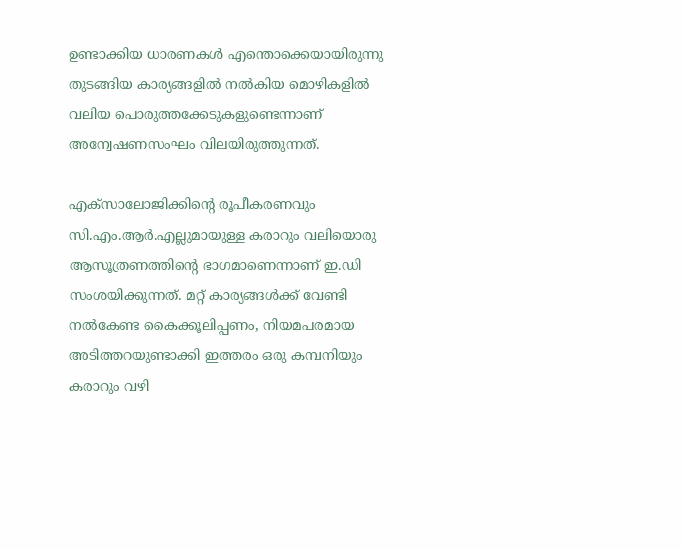ഉണ്ടാക്കിയ ധാരണകള്‍ എന്തൊക്കെയായിരുന്നു തുടങ്ങിയ കാര്യങ്ങളില്‍ നല്‍കിയ മൊഴികളില്‍ വലിയ പൊരുത്തക്കേടുകളുണ്ടെന്നാണ് അന്വേഷണസംഘം വിലയിരുത്തുന്നത്.

എക്‌സാലോജിക്കിന്റെ രൂപീകരണവും സി.എം.ആര്‍.എല്ലുമായുള്ള കരാറും വലിയൊരു ആസൂത്രണത്തിന്റെ ഭാഗമാണെന്നാണ് ഇ.ഡി സംശയിക്കുന്നത്. മറ്റ് കാര്യങ്ങള്‍ക്ക് വേണ്ടി നല്‍കേണ്ട കൈക്കൂലിപ്പണം, നിയമപരമായ അടിത്തറയുണ്ടാക്കി ഇത്തരം ഒരു കമ്പനിയും കരാറും വഴി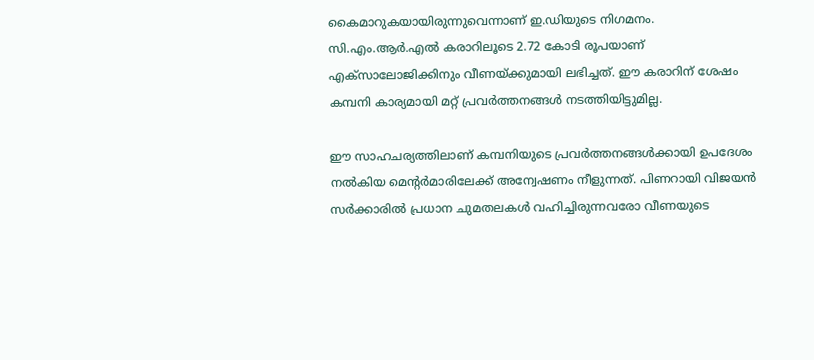കൈമാറുകയായിരുന്നുവെന്നാണ് ഇ.ഡിയുടെ നിഗമനം. സി.എം.ആര്‍.എല്‍ കരാറിലൂടെ 2.72 കോടി രൂപയാണ് എക്‌സാലോജിക്കിനും വീണയ്ക്കുമായി ലഭിച്ചത്. ഈ കരാറിന് ശേഷം കമ്പനി കാര്യമായി മറ്റ് പ്രവര്‍ത്തനങ്ങള്‍ നടത്തിയിട്ടുമില്ല.

ഈ സാഹചര്യത്തിലാണ് കമ്പനിയുടെ പ്രവര്‍ത്തനങ്ങള്‍ക്കായി ഉപദേശം നല്‍കിയ മെന്റര്‍മാരിലേക്ക് അന്വേഷണം നീളുന്നത്. പിണറായി വിജയന്‍ സര്‍ക്കാരില്‍ പ്രധാന ചുമതലകള്‍ വഹിച്ചിരുന്നവരോ വീണയുടെ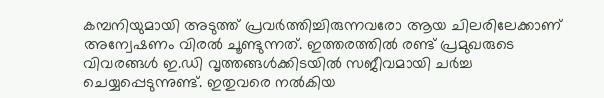കമ്പനിയുമായി അടുത്ത് പ്രവര്‍ത്തിച്ചിരുന്നവരോ ആയ ചിലരിലേക്കാണ് അന്വേഷണം വിരല്‍ ചൂണ്ടുന്നത്. ഇത്തരത്തില്‍ രണ്ട് പ്രമുഖരുടെ വിവരങ്ങള്‍ ഇ.ഡി വൃത്തങ്ങള്‍ക്കിടയില്‍ സജീവമായി ചര്‍ച്ച ചെയ്യപ്പെടുന്നുണ്ട്. ഇതുവരെ നല്‍കിയ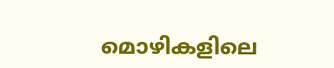മൊഴികളിലെ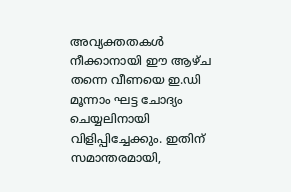അവ്യക്തതകള്‍ നീക്കാനായി ഈ ആഴ്ച തന്നെ വീണയെ ഇ.ഡി മൂന്നാം ഘട്ട ചോദ്യം ചെയ്യലിനായി വിളിപ്പിച്ചേക്കും. ഇതിന് സമാന്തരമായി,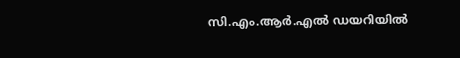സി.എം.ആര്‍.എല്‍ ഡയറിയില്‍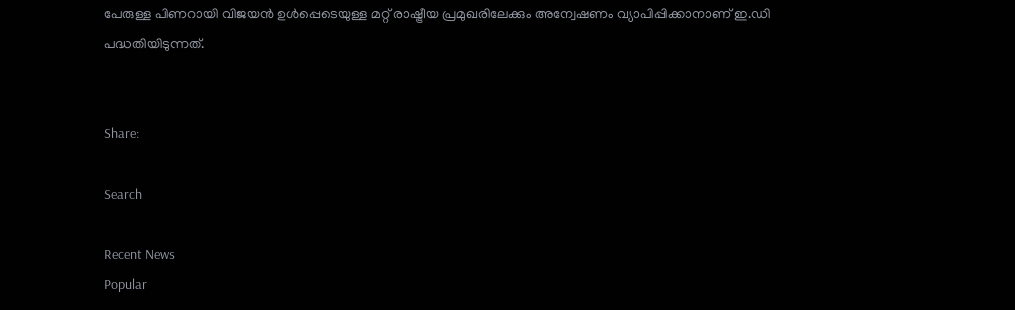പേരുള്ള പിണറായി വിജയന്‍ ഉള്‍പ്പെടെയുള്ള മറ്റ് രാഷ്ട്രീയ പ്രമുഖരിലേക്കും അന്വേഷണം വ്യാപിപ്പിക്കാനാണ് ഇ.ഡി പദ്ധതിയിടുന്നത്.


Share:

Search

Recent News
Popular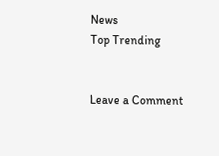News
Top Trending


Leave a Comment